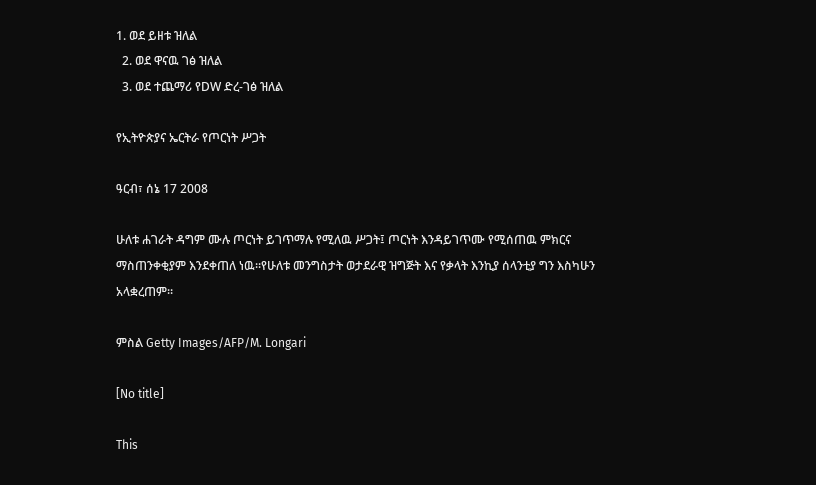1. ወደ ይዘቱ ዝለል
  2. ወደ ዋናዉ ገፅ ዝለል
  3. ወደ ተጨማሪ የDW ድረ-ገፅ ዝለል

የኢትዮጵያና ኤርትራ የጦርነት ሥጋት

ዓርብ፣ ሰኔ 17 2008

ሁለቱ ሐገራት ዳግም ሙሉ ጦርነት ይገጥማሉ የሚለዉ ሥጋት፤ ጦርነት እንዳይገጥሙ የሚሰጠዉ ምክርና ማስጠንቀቂያም እንደቀጠለ ነዉ።የሁለቱ መንግስታት ወታደራዊ ዝግጅት እና የቃላት እንኪያ ሰላንቲያ ግን እስካሁን አላቋረጠም።

ምስል Getty Images/AFP/M. Longari

[No title]

This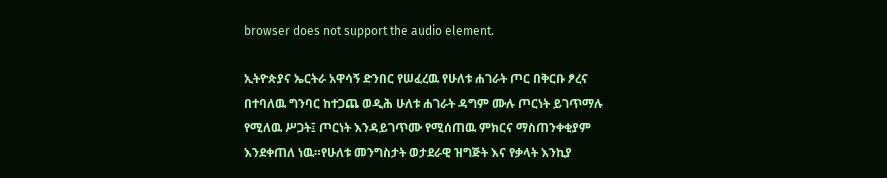browser does not support the audio element.

ኢትዮጵያና ኤርትራ አዋሳኝ ድንበር የሠፈረዉ የሁለቱ ሐገራት ጦር በቅርቡ ፆረና በተባለዉ ግንባር ከተጋጨ ወዲሕ ሁለቱ ሐገራት ዳግም ሙሉ ጦርነት ይገጥማሉ የሚለዉ ሥጋት፤ ጦርነት እንዳይገጥሙ የሚሰጠዉ ምክርና ማስጠንቀቂያም እንደቀጠለ ነዉ።የሁለቱ መንግስታት ወታደራዊ ዝግጅት እና የቃላት እንኪያ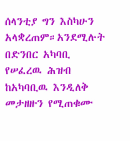ሰላንቲያ ግን እስካሁን አላቋረጠም።አንደሚሉት በድንበር አካባቢ የሠፈረዉ ሕዝብ ከአካባቢዉ እንዲለቅ መታዘዙን የሚጠቁሙ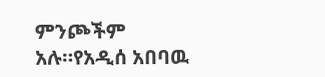ምንጮችም አሉ።የአዲሰ አበባዉ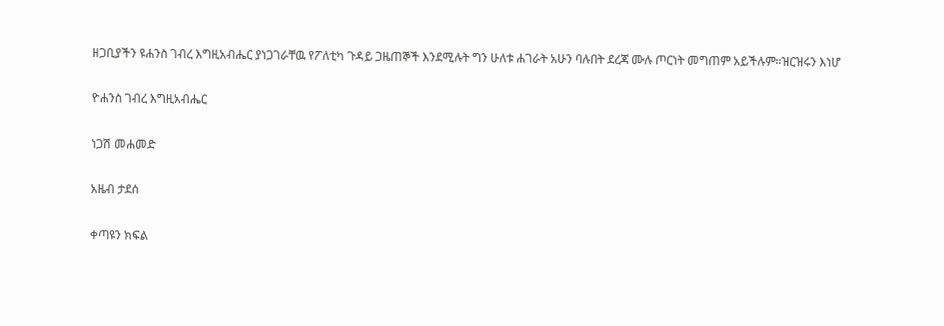ዘጋቢያችን ዩሐንስ ገብረ እግዚአብሔር ያነጋገራቸዉ የፖለቲካ ጉዳይ ጋዜጠኞች እንደሚሉት ግን ሁለቱ ሐገራት አሁን ባሉበት ደረጃ ሙሉ ጦርነት መግጠም አይችሉም።ዝርዝሩን እነሆ

ዮሐንስ ገብረ እግዚአብሔር

ነጋሽ መሐመድ

አዜብ ታደሰ

ቀጣዩን ክፍል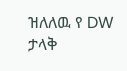ዝለለዉ የ DW ታላቅ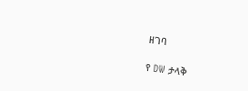ዘገባ

የ DW ታላቅ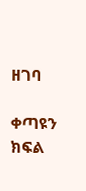ዘገባ

ቀጣዩን ክፍል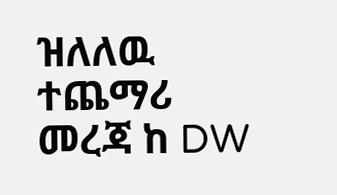ዝለለዉ ተጨማሪ መረጃ ከ DW